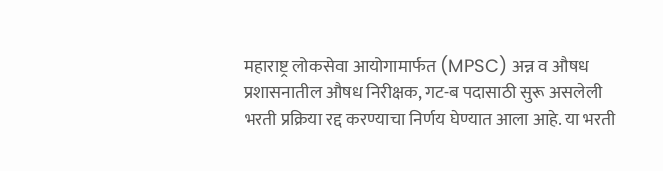महाराष्ट्र लोकसेवा आयोगामार्फत (MPSC) अन्न व औषध प्रशासनातील औषध निरीक्षक, गट-ब पदासाठी सुरू असलेली भरती प्रक्रिया रद्द करण्याचा निर्णय घेण्यात आला आहे. या भरती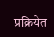प्रक्रियेत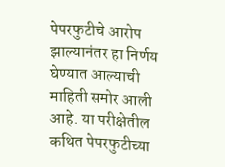पेपरफुटीचे आरोप झाल्यानंतर हा निर्णय घेण्यात आल्याची माहिती समोर आली आहे. या परीक्षेतील कथित पेपरफुटीच्या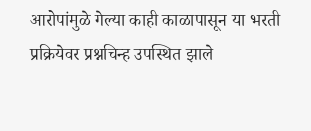आरोपांमुळे गेल्या काही काळापासून या भरती प्रक्रियेवर प्रश्नचिन्ह उपस्थित झाले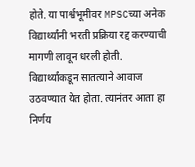होते. या पार्श्वभूमीवर MPSCच्या अनेक विद्यार्थ्यांनी भरती प्रक्रिया रद्द करण्याची मागणी लावून धरली होती. विद्यार्थ्यांकडून सातत्याने आवाज उठवण्यात येत होता. त्यानंतर आता हा निर्णय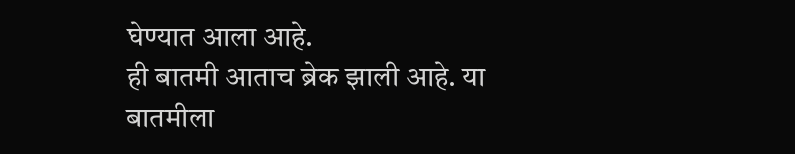घेण्यात आला आहे.
ही बातमी आताच ब्रेक झाली आहे. या बातमीला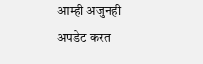आम्ही अजुनही अपडेट करत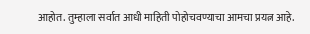आहोत. तुम्हाला सर्वात आधी माहिती पोहोचवण्याचा आमचा प्रयत्न आहे.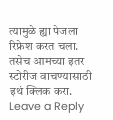त्यामुळे ह्या पेजला रिफ्रेश करत चला. तसेच आमच्या इतर स्टोरीज वाचण्यासाठी इथं क्लिक करा.
Leave a Reply